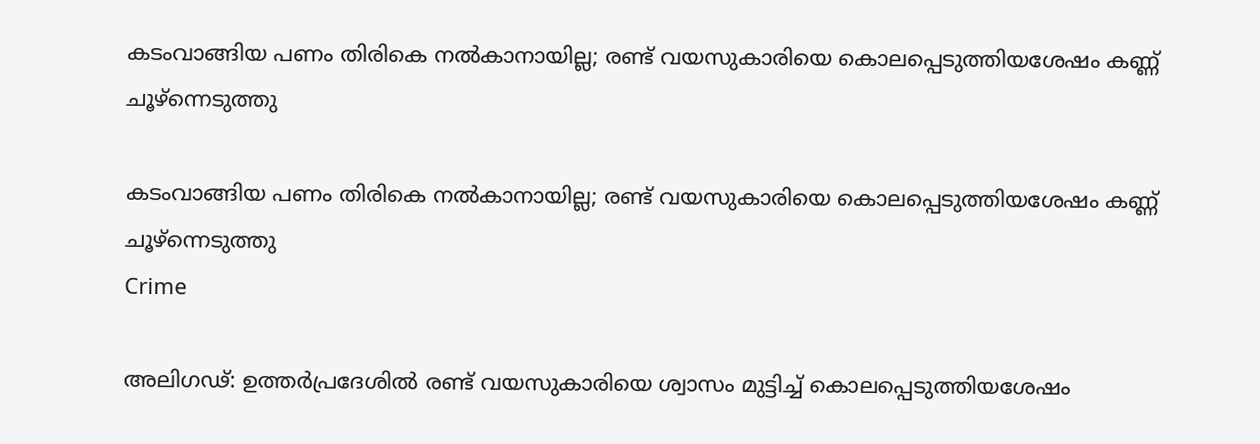കടംവാങ്ങിയ പണം തിരികെ നൽകാനായില്ല; രണ്ട് വയസുകാരിയെ കൊലപ്പെടുത്തിയശേഷം കണ്ണ് ചൂഴ്‌ന്നെടുത്തു

കടംവാങ്ങിയ പണം തിരികെ നൽകാനായില്ല; രണ്ട് വയസുകാരിയെ കൊലപ്പെടുത്തിയശേഷം കണ്ണ് ചൂഴ്‌ന്നെടുത്തു
Crime

അലിഗഢ്: ഉത്തര്‍പ്രദേശില്‍ രണ്ട് വയസുകാരിയെ ശ്വാസം മുട്ടിച്ച് കൊലപ്പെടുത്തിയശേഷം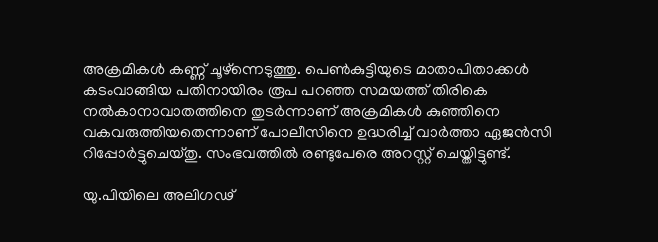അക്രമികള്‍ കണ്ണ് ചൂഴ്‌ന്നെടുത്തു. പെണ്‍കുട്ടിയുടെ മാതാപിതാക്കള്‍ കടംവാങ്ങിയ പതിനായിരം രൂപ പറഞ്ഞ സമയത്ത് തിരികെ നൽകാനാവാതത്തിനെ തുടർന്നാണ് അക്രമികൾ കുഞ്ഞിനെ വകവരുത്തിയതെന്നാണ് പോലീസിനെ ഉദ്ധരിച്ച് വാര്‍ത്താ ഏജന്‍സി റിപ്പോര്‍ട്ടുചെയ്തു. സംഭവത്തില്‍ രണ്ടുപേരെ അറസ്റ്റ് ചെയ്തിട്ടുണ്ട്.

യു.പിയിലെ അലിഗഢ്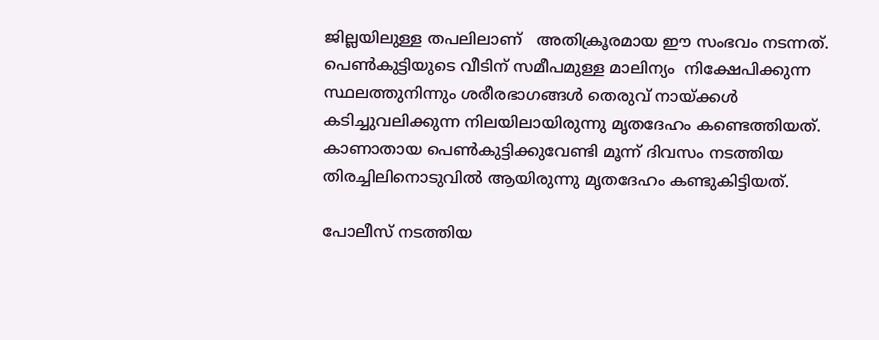ജില്ലയിലുള്ള തപലിലാണ്   അതിക്രൂരമായ ഈ സംഭവം നടന്നത്. പെണ്‍കുട്ടിയുടെ വീടിന് സമീപമുള്ള മാലിന്യം  നിക്ഷേപിക്കുന്ന സ്ഥലത്തുനിന്നും ശരീരഭാഗങ്ങള്‍ തെരുവ് നായ്ക്കള്‍ കടിച്ചുവലിക്കുന്ന നിലയിലായിരുന്നു മൃതദേഹം കണ്ടെത്തിയത്. കാണാതായ പെണ്‍കുട്ടിക്കുവേണ്ടി മൂന്ന് ദിവസം നടത്തിയ തിരച്ചിലിനൊടുവില്‍ ആയിരുന്നു മൃതദേഹം കണ്ടുകിട്ടിയത്.

പോലീസ് നടത്തിയ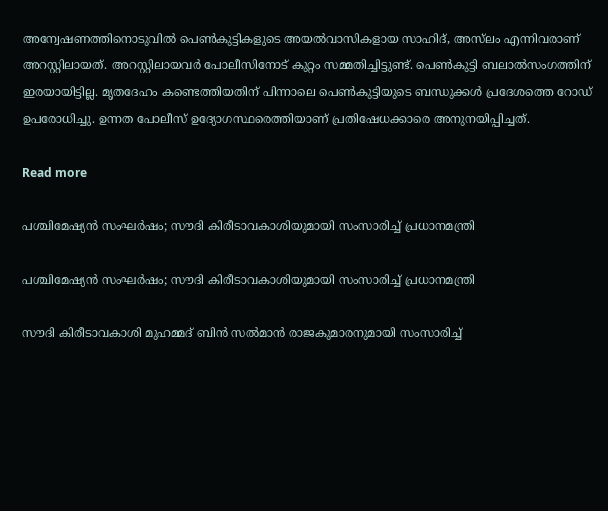അന്വേഷണത്തിനൊടുവില്‍ പെണ്‍കുട്ടികളുടെ അയല്‍വാസികളായ സാഹിദ്, അസ്‌ലം എന്നിവരാണ് അറസ്റ്റിലായത്. അറസ്റ്റിലായവര്‍ പോലീസിനോട് കുറ്റം സമ്മതിച്ചിട്ടുണ്ട്. പെണ്‍കുട്ടി ബലാല്‍സംഗത്തിന് ഇരയായിട്ടില്ല. മൃതദേഹം കണ്ടെത്തിയതിന് പിന്നാലെ പെണ്‍കുട്ടിയുടെ ബന്ധുക്കള്‍ പ്രദേശത്തെ റോഡ് ഉപരോധിച്ചു. ഉന്നത പോലീസ് ഉദ്യോഗസ്ഥരെത്തിയാണ് പ്രതിഷേധക്കാരെ അനുനയിപ്പിച്ചത്.

Read more

പശ്ചിമേഷ്യൻ സംഘർഷം; സൗദി കിരീടാവകാശിയുമായി സംസാരിച്ച് പ്രധാനമന്ത്രി

പശ്ചിമേഷ്യൻ സംഘർഷം; സൗദി കിരീടാവകാശിയുമായി സംസാരിച്ച് പ്രധാനമന്ത്രി

സൗദി കിരീടാവകാശി മുഹമ്മദ് ബിൻ സൽമാൻ രാജകുമാരനുമായി സംസാരിച്ച്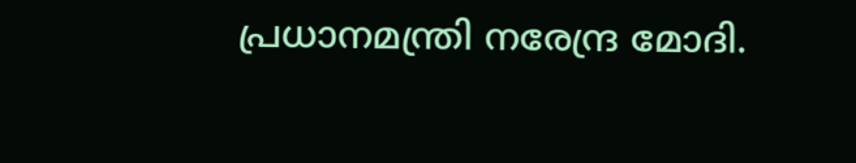പ്രധാനമന്ത്രി നരേന്ദ്ര മോദി.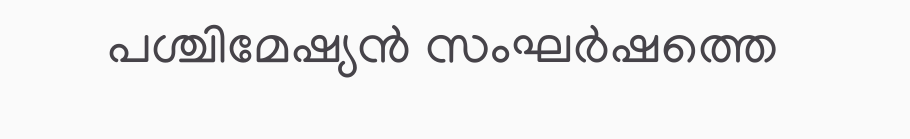പശ്ചിമേഷ്യൻ സംഘർഷത്തെ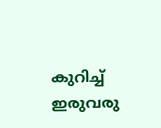കുറിച്ച് ഇരുവരു